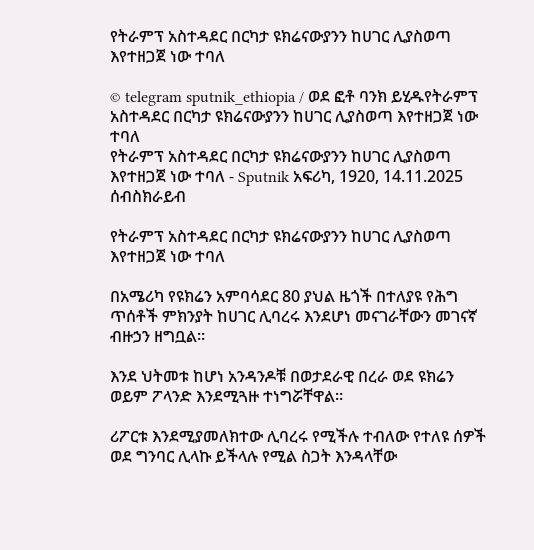የትራምፕ አስተዳደር በርካታ ዩክሬናውያንን ከሀገር ሊያስወጣ እየተዘጋጀ ነው ተባለ

© telegram sputnik_ethiopia / ወደ ፎቶ ባንክ ይሂዱየትራምፕ አስተዳደር በርካታ ዩክሬናውያንን ከሀገር ሊያስወጣ እየተዘጋጀ ነው ተባለ
የትራምፕ አስተዳደር በርካታ ዩክሬናውያንን ከሀገር ሊያስወጣ እየተዘጋጀ ነው ተባለ - Sputnik አፍሪካ, 1920, 14.11.2025
ሰብስክራይብ

የትራምፕ አስተዳደር በርካታ ዩክሬናውያንን ከሀገር ሊያስወጣ እየተዘጋጀ ነው ተባለ

በአሜሪካ የዩክሬን አምባሳደር 80 ያህል ዜጎች በተለያዩ የሕግ ጥሰቶች ምክንያት ከሀገር ሊባረሩ እንደሆነ መናገራቸውን መገናኛ ብዙኃን ዘግቧል።

እንደ ህትመቱ ከሆነ አንዳንዶቹ በወታደራዊ በረራ ወደ ዩክሬን ወይም ፖላንድ እንደሚጓዙ ተነግሯቸዋል።

ሪፖርቱ እንደሚያመለክተው ሊባረሩ የሚችሉ ተብለው የተለዩ ሰዎች ወደ ግንባር ሊላኩ ይችላሉ የሚል ስጋት እንዳላቸው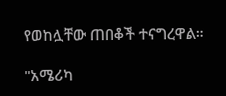የወከሏቸው ጠበቆች ተናግረዋል።

"አሜሪካ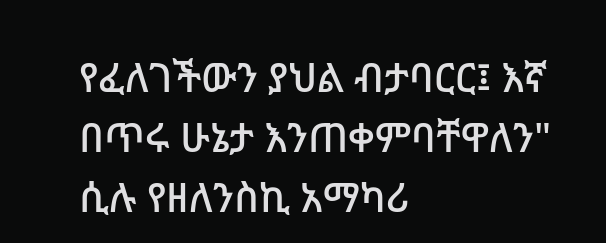የፈለገችውን ያህል ብታባርር፤ እኛ በጥሩ ሁኔታ እንጠቀምባቸዋለን" ሲሉ የዘለንስኪ አማካሪ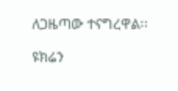ለጋዜጣው ተናግረዋል፡፡

ዩክሬን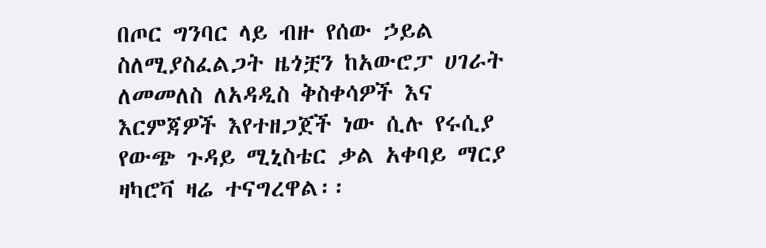በጦር ግንባር ላይ ብዙ የሰው ኃይል ስለሚያስፈልጋት ዜጎቿን ከአውሮፓ ሀገራት ለመመለስ ለአዳዲስ ቅስቀሳዎች እና እርምጃዎች እየተዘጋጀች ነው ሲሉ የሩሲያ የውጭ ጉዳይ ሚኒስቴር ቃል አቀባይ ማርያ ዛካሮቫ ዛሬ ተናግረዋል፡፡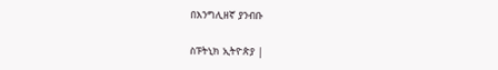በእንግሊዘኛ ያንብቡ

ስፑትኒክ ኢትዮጵያ |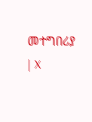መተግበሪያ | X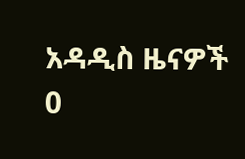አዳዲስ ዜናዎች
0